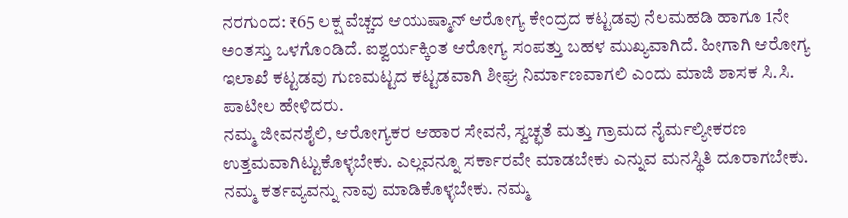ನರಗುಂದ: ₹65 ಲಕ್ಷ ವೆಚ್ಚದ ಆಯುಷ್ಮಾನ್ ಆರೋಗ್ಯ ಕೇಂದ್ರದ ಕಟ್ಟಡವು ನೆಲಮಹಡಿ ಹಾಗೂ 1ನೇ ಅಂತಸ್ತು ಒಳಗೊಂಡಿದೆ. ಐಶ್ವರ್ಯಕ್ಕಿಂತ ಆರೋಗ್ಯ ಸಂಪತ್ತು ಬಹಳ ಮುಖ್ಯವಾಗಿದೆ. ಹೀಗಾಗಿ ಆರೋಗ್ಯ ಇಲಾಖೆ ಕಟ್ಟಡವು ಗುಣಮಟ್ಟದ ಕಟ್ಟಡವಾಗಿ ಶೀಘ್ರ ನಿರ್ಮಾಣವಾಗಲಿ ಎಂದು ಮಾಜಿ ಶಾಸಕ ಸಿ.ಸಿ. ಪಾಟೀಲ ಹೇಳಿದರು.
ನಮ್ಮ ಜೀವನಶೈಲಿ, ಆರೋಗ್ಯಕರ ಆಹಾರ ಸೇವನೆ, ಸ್ವಚ್ಛತೆ ಮತ್ತು ಗ್ರಾಮದ ನೈರ್ಮಲ್ಯೀಕರಣ ಉತ್ತಮವಾಗಿಟ್ಟುಕೊಳ್ಳಬೇಕು. ಎಲ್ಲವನ್ನೂ ಸರ್ಕಾರವೇ ಮಾಡಬೇಕು ಎನ್ನುವ ಮನಸ್ಥಿತಿ ದೂರಾಗಬೇಕು. ನಮ್ಮ ಕರ್ತವ್ಯವನ್ನು ನಾವು ಮಾಡಿಕೊಳ್ಳಬೇಕು. ನಮ್ಮ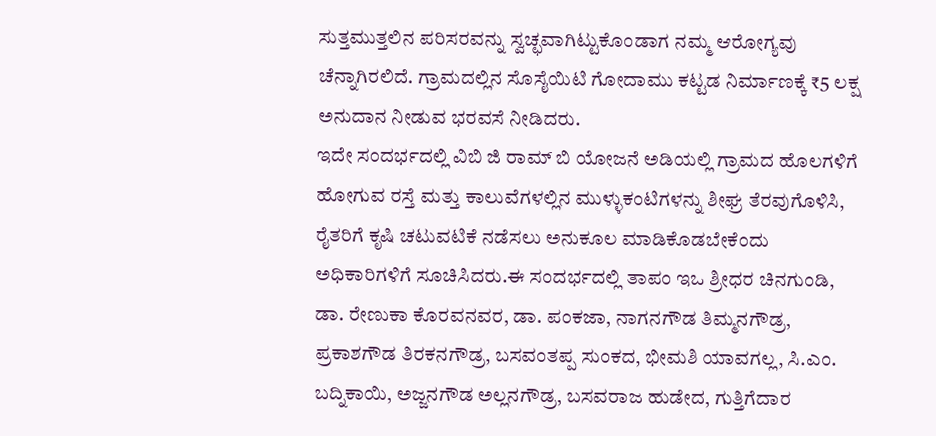ಸುತ್ತಮುತ್ತಲಿನ ಪರಿಸರವನ್ನು ಸ್ವಚ್ಛವಾಗಿಟ್ಟುಕೊಂಡಾಗ ನಮ್ಮ ಆರೋಗ್ಯವು ಚೆನ್ನಾಗಿರಲಿದೆ. ಗ್ರಾಮದಲ್ಲಿನ ಸೊಸೈಯಿಟಿ ಗೋದಾಮು ಕಟ್ಟಡ ನಿರ್ಮಾಣಕ್ಕೆ ₹5 ಲಕ್ಷ ಅನುದಾನ ನೀಡುವ ಭರವಸೆ ನೀಡಿದರು.
ಇದೇ ಸಂದರ್ಭದಲ್ಲಿ ವಿಬಿ ಜಿ ರಾಮ್ ಬಿ ಯೋಜನೆ ಅಡಿಯಲ್ಲಿ ಗ್ರಾಮದ ಹೊಲಗಳಿಗೆ ಹೋಗುವ ರಸ್ತೆ ಮತ್ತು ಕಾಲುವೆಗಳಲ್ಲಿನ ಮುಳ್ಳುಕಂಟಿಗಳನ್ನು ಶೀಘ್ರ ತೆರವುಗೊಳಿಸಿ, ರೈತರಿಗೆ ಕೃಷಿ ಚಟುವಟಿಕೆ ನಡೆಸಲು ಅನುಕೂಲ ಮಾಡಿಕೊಡಬೇಕೆಂದು ಅಧಿಕಾರಿಗಳಿಗೆ ಸೂಚಿಸಿದರು.ಈ ಸಂದರ್ಭದಲ್ಲಿ ತಾಪಂ ಇಒ ಶ್ರೀಧರ ಚಿನಗುಂಡಿ, ಡಾ. ರೇಣುಕಾ ಕೊರವನವರ, ಡಾ. ಪಂಕಜಾ, ನಾಗನಗೌಡ ತಿಮ್ಮನಗೌಡ್ರ, ಪ್ರಕಾಶಗೌಡ ತಿರಕನಗೌಡ್ರ, ಬಸವಂತಪ್ಪ ಸುಂಕದ, ಭೀಮಶಿ ಯಾವಗಲ್ಲ, ಸಿ.ಎಂ. ಬದ್ನಿಕಾಯಿ, ಅಜ್ಜನಗೌಡ ಅಲ್ಲನಗೌಡ್ರ, ಬಸವರಾಜ ಹುಡೇದ, ಗುತ್ತಿಗೆದಾರ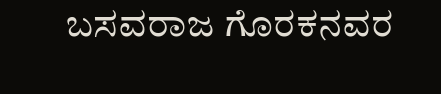ಬಸವರಾಜ ಗೊರಕನವರ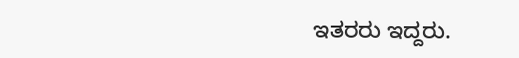ಇತರರು ಇದ್ದರು.